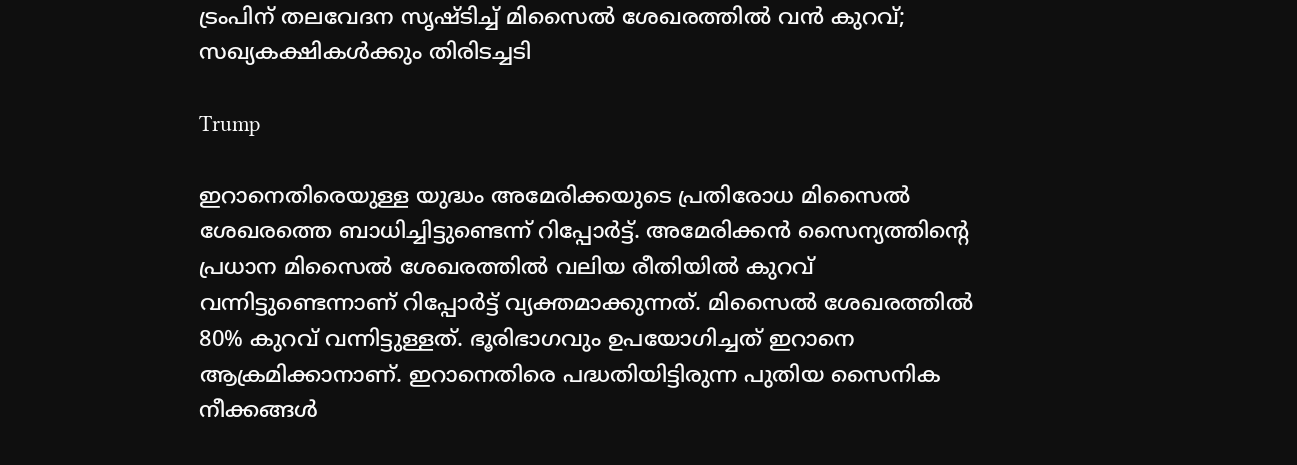ട്രംപിന് തലവേദന സൃഷ്ടിച്ച് മിസൈൽ ശേഖരത്തിൽ വൻ കുറവ്; സഖ്യകക്ഷികൾക്കും തിരിടച്ചടി

Trump

ഇറാനെതിരെയുള്ള യുദ്ധം അമേരിക്കയുടെ പ്രതിരോധ മിസൈൽ ശേഖരത്തെ ബാധിച്ചിട്ടുണ്ടെന്ന് റിപ്പോർട്ട്. അമേരിക്കൻ സൈന്യത്തിന്റെ പ്രധാന മിസൈൽ ശേഖരത്തിൽ വലിയ രീതിയിൽ കുറവ് വന്നിട്ടുണ്ടെന്നാണ് റിപ്പോർട്ട് വ്യക്തമാക്കുന്നത്. മിസൈൽ ശേഖരത്തിൽ 80% കുറവ് വന്നിട്ടുള്ളത്. ഭൂരിഭാഗവും ഉപയോഗിച്ചത് ഇറാനെ ആക്രമിക്കാനാണ്. ഇറാനെതിരെ പദ്ധതിയിട്ടിരുന്ന പുതിയ സൈനിക നീക്കങ്ങൾ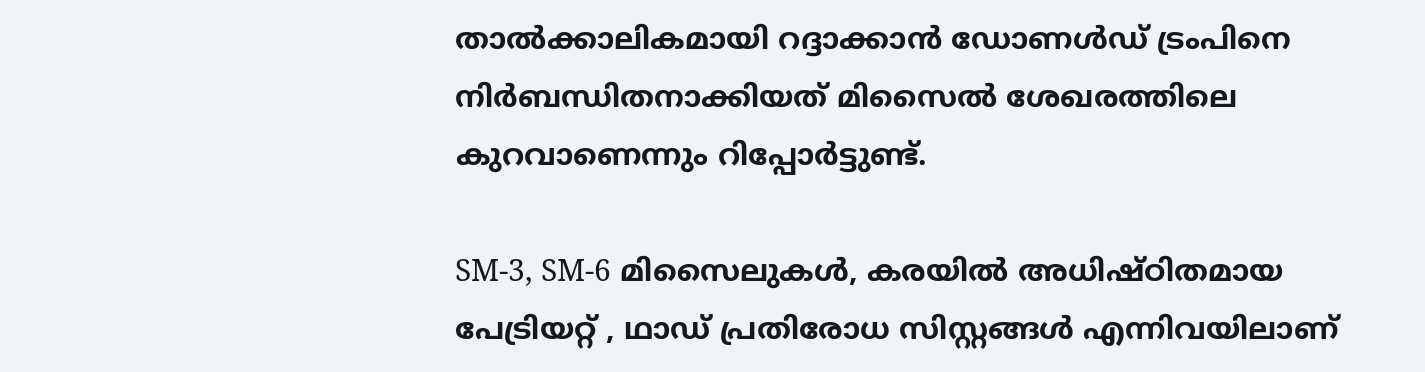താൽക്കാലികമായി റദ്ദാക്കാൻ ഡോണൾഡ് ട്രംപിനെ നിർബന്ധിതനാക്കിയത് മിസൈൽ ശേഖരത്തിലെ കുറവാണെന്നും റിപ്പോർട്ടുണ്ട്.

SM-3, SM-6 മിസൈലുകൾ, കരയിൽ അധിഷ്ഠിതമായ പേട്രിയറ്റ് , ഥാഡ് പ്രതിരോധ സിസ്റ്റങ്ങൾ എന്നിവയിലാണ്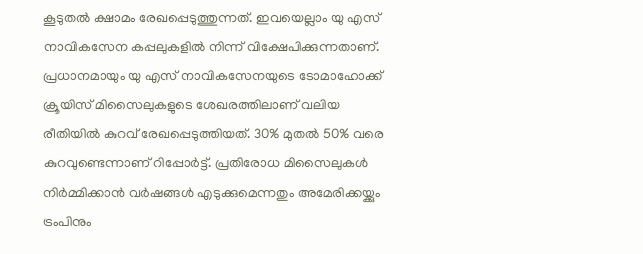കൂടുതൽ ക്ഷാമം രേഖപ്പെടുത്തുന്നത്. ഇവയെല്ലാം യു എസ് നാവികസേന കപ്പലുകളിൽ നിന്ന് വിക്ഷേപിക്കുന്നതാണ്. പ്രധാനമായും യു എസ് നാവികസേനയുടെ ടോമാഹോക്ക് ക്രൂയിസ് മിസൈലുകളുടെ ശേഖരത്തിലാണ് വലിയ രീതിയിൽ കുറവ് രേഖപ്പെടുത്തിയത്. 30% മുതൽ 50% വരെ കുറവുണ്ടെന്നാണ് റിപ്പോർട്ട്. പ്രതിരോധ മിസൈലുകൾ നിർമ്മിക്കാൻ വർഷങ്ങൾ എടുക്കുമെന്നതും അമേരിക്കയ്ക്കും ട്രംപിനും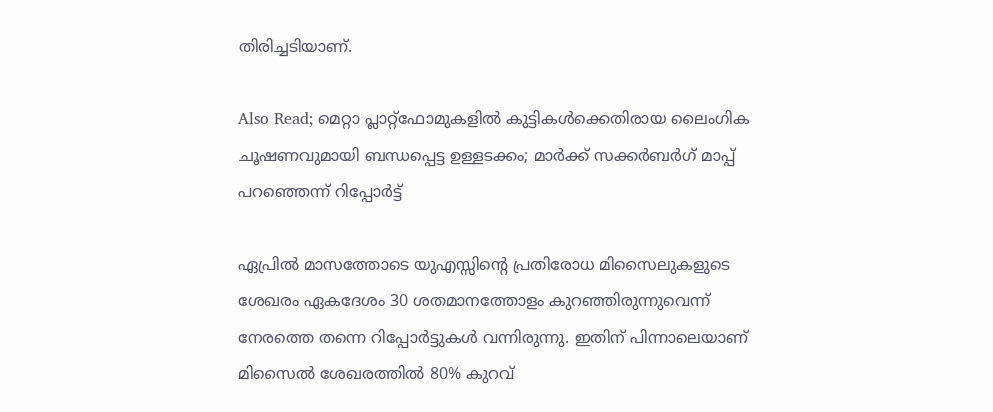തിരിച്ചടിയാണ്.

Also Read; മെറ്റാ പ്ലാറ്റ്‌ഫോമുകളിൽ കുട്ടികൾക്കെതിരായ ലൈംഗിക ചൂഷണവുമായി ബന്ധപ്പെട്ട ഉള്ളടക്കം; മാർക്ക് സക്കർബർഗ് മാപ്പ് പറഞ്ഞെന്ന് റിപ്പോർട്ട്

ഏപ്രിൽ മാസത്തോടെ യുഎസ്സിന്റെ പ്രതിരോധ മിസൈലുകളുടെ ശേഖരം ഏകദേശം 30 ശതമാനത്തോളം കുറഞ്ഞിരുന്നുവെന്ന് നേരത്തെ തന്നെ റിപ്പോർട്ടുകൾ വന്നിരുന്നു. ഇതിന് പിന്നാലെയാണ് മിസൈൽ ശേഖരത്തിൽ 80% കുറവ്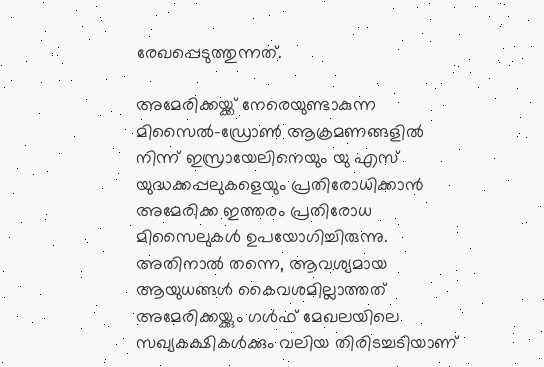രേഖപ്പെടുത്തുന്നത്.

അമേരിക്കയ്ക്ക് നേരെയുണ്ടാകുന്ന മിസൈൽ-ഡ്രോൺ ആക്രമണങ്ങളിൽ നിന്ന് ഇസ്രായേലിനെയും യു എസ് യുദ്ധക്കപ്പലുകളെയും പ്രതിരോധിക്കാൻ അമേരിക്ക ഇത്തരം പ്രതിരോധ മിസൈലുകൾ ഉപയോഗിച്ചിരുന്നു. അതിനാൽ തന്നെ, ആവശ്യമായ ആയുധങ്ങൾ കൈവശമില്ലാത്തത് അമേരിക്കയ്ക്കും ഗൾഫ് മേഖലയിലെ സഖ്യകക്ഷികൾക്കും വലിയ തിരിടച്ചടിയാണ്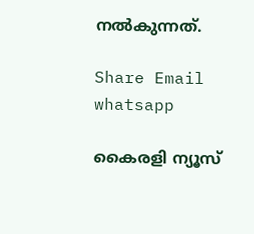നൽകുന്നത്.

Share Email
whatsapp

കൈരളി ന്യൂസ്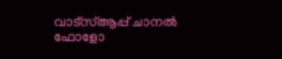വാട്‌സ്ആപ്പ് ചാനല്‍ ഫോളോ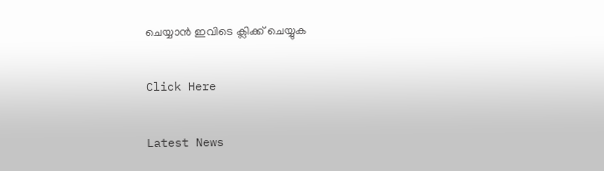ചെയ്യാന്‍ ഇവിടെ ക്ലിക്ക് ചെയ്യുക

Click Here

Latest News